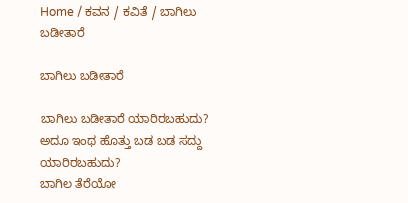Home / ಕವನ / ಕವಿತೆ / ಬಾಗಿಲು ಬಡೀತಾರೆ

ಬಾಗಿಲು ಬಡೀತಾರೆ

ಬಾಗಿಲು ಬಡೀತಾರೆ ಯಾರಿರಬಹುದು?
ಅದೂ ಇಂಥ ಹೊತ್ತು ಬಡ ಬಡ ಸದ್ದು
ಯಾರಿರಬಹುದು?
ಬಾಗಿಲ ತೆರೆಯೋ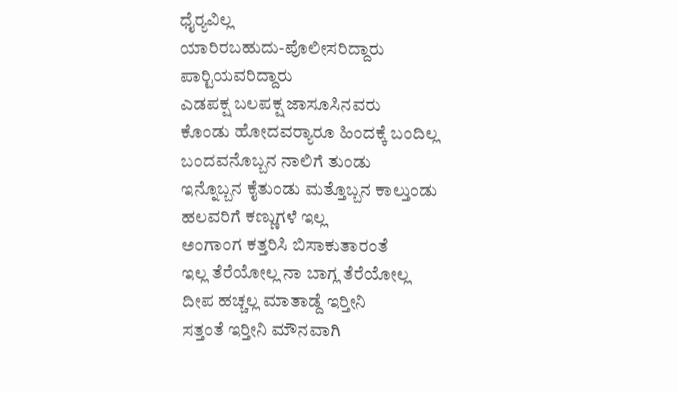ಧೈರ್‍ಯವಿಲ್ಲ
ಯಾರಿರಬಹುದು-ಪೊಲೀಸರಿದ್ದಾರು
ಪಾರ್‍ಟಿಯವರಿದ್ದಾರು
ಎಡಪಕ್ಷ ಬಲಪಕ್ಷ ಜಾಸೂಸಿನವರು
ಕೊಂಡು ಹೋದವರ್‍ಯಾರೂ ಹಿಂದಕ್ಕೆ ಬಂದಿಲ್ಲ
ಬಂದವನೊಬ್ಬನ ನಾಲಿಗೆ ತುಂಡು
ಇನ್ನೊಬ್ಬನ ಕೈತುಂಡು ಮತ್ತೊಬ್ಬನ ಕಾಲ್ತುಂಡು
ಹಲವರಿಗೆ ಕಣ್ಣುಗಳೆ ಇಲ್ಲ
ಅಂಗಾಂಗ ಕತ್ತರಿಸಿ ಬಿಸಾಕುತಾರಂತೆ
ಇಲ್ಲ ತೆರೆಯೋಲ್ಲ ನಾ ಬಾಗ್ಲ ತೆರೆಯೋಲ್ಲ
ದೀಪ ಹಚ್ಚಲ್ಲ ಮಾತಾಡ್ದೆ ಇರ್‍ತೀನಿ
ಸತ್ತಂತೆ ಇರ್‍ತೀನಿ ಮೌನವಾಗಿ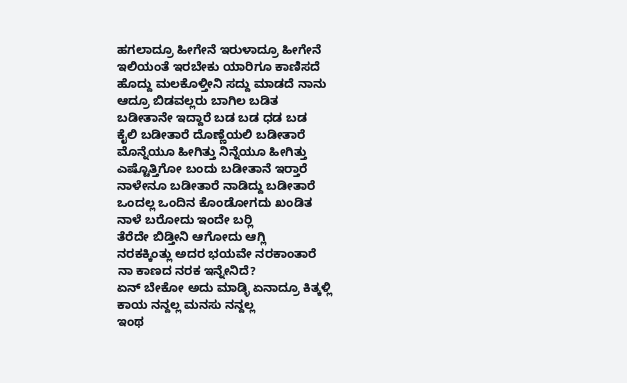ಹಗಲಾದ್ರೂ ಹೀಗೇನೆ ಇರುಳಾದ್ರೂ ಹೀಗೇನೆ
ಇಲಿಯಂತೆ ಇರಬೇಕು ಯಾರಿಗೂ ಕಾಣಿಸದೆ
ಹೊದ್ದು ಮಲಕೊಳ್ತೀನಿ ಸದ್ದು ಮಾಡದೆ ನಾನು
ಆದ್ರೂ ಬಿಡವಲ್ಲರು ಬಾಗಿಲ ಬಡಿತ
ಬಡೀತಾನೇ ಇದ್ದಾರೆ ಬಡ ಬಡ ಧಡ ಬಡ
ಕೈಲಿ ಬಡೀತಾರೆ ದೊಣ್ಣೆಯಲಿ ಬಡೀತಾರೆ
ಮೊನ್ನೆಯೂ ಹೀಗಿತ್ತು ನಿನ್ನೆಯೂ ಹೀಗಿತ್ತು
ಎಷ್ಟೊತ್ತಿಗೋ ಬಂದು ಬಡೀತಾನೆ ಇರ್‍ತಾರೆ
ನಾಳೇನೂ ಬಡೀತಾರೆ ನಾಡಿದ್ದು ಬಡೀತಾರೆ
ಒಂದಲ್ಲ ಒಂದಿನ ಕೊಂಡೋಗದು ಖಂಡಿತ
ನಾಳೆ ಬರೋದು ಇಂದೇ ಬರ್‍ಲಿ
ತೆರೆದೇ ಬಿಡ್ತೀನಿ ಆಗೋದು ಆಗ್ಲಿ
ನರಕಕ್ಕಿಂತ್ಲು ಅದರ ಭಯವೇ ನರಕಾಂತಾರೆ
ನಾ ಕಾಣದ ನರಕ ಇನ್ನೇನಿದೆ?
ಏನ್ ಬೇಕೋ ಅದು ಮಾಡ್ಳಿ ಏನಾದ್ರೂ ಕಿತ್ಕಳ್ಲಿ
ಕಾಯ ನನ್ದಲ್ಲ ಮನಸು ನನ್ದಲ್ಲ
ಇಂಥ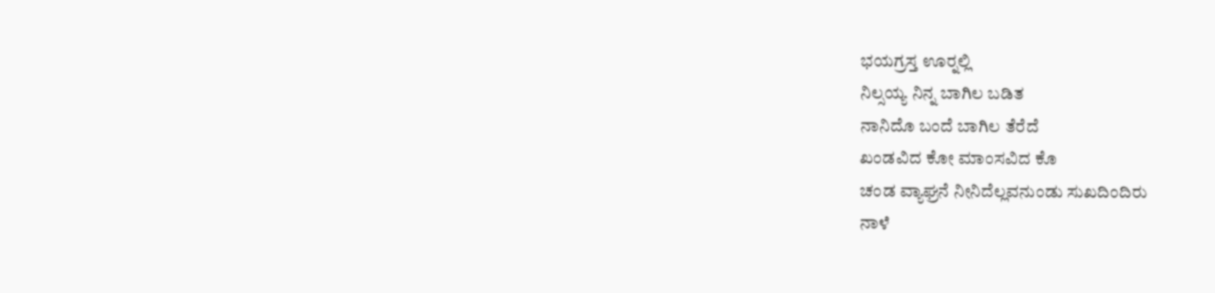ಭಯಗ್ರಸ್ತ ಊರ್‍ನಲ್ಲಿ
ನಿಲ್ಸಯ್ಯ ನಿನ್ನ ಬಾಗಿಲ ಬಡಿತ
ನಾನಿದೊ ಬಂದೆ ಬಾಗಿಲ ತೆರೆದೆ
ಖಂಡವಿದ ಕೋ ಮಾಂಸವಿದ ಕೊ
ಚಂಡ ವ್ಯಾಘ್ರನೆ ನೀನಿದೆಲ್ಲವನುಂಡು ಸುಖದಿಂದಿರು
ನಾಳೆ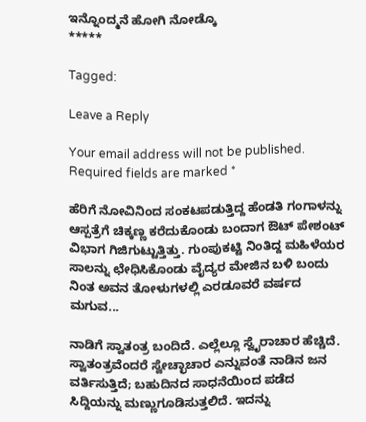ಇನ್ನೊಂದ್ಮನೆ ಹೋಗಿ ನೋಡ್ಕೊ
*****

Tagged:

Leave a Reply

Your email address will not be published. Required fields are marked *

ಹೆರಿಗೆ ನೋವಿನಿಂದ ಸಂಕಟಪಡುತ್ತಿದ್ದ ಹೆಂಡತಿ ಗಂಗಾಳನ್ನು ಆಸ್ಪತ್ರೆಗೆ ಚಿಕ್ಕಣ್ಣ ಕರೆದುಕೊಂಡು ಬಂದಾಗ ಔಟ್ ಪೇಶಂಟ್ ವಿಭಾಗ ಗಿಜಿಗುಟ್ಟುತ್ತಿತ್ತು. ಗುಂಪುಕಟ್ಟಿ ನಿಂತಿದ್ದ ಮಹಿಳೆಯರ ಸಾಲನ್ನು ಛೇಧಿಸಿಕೊಂಡು ವೈದ್ಯರ ಮೇಜಿನ ಬಳಿ ಬಂದು ನಿಂತ ಅವನ ತೋಳುಗಳಲ್ಲಿ ಎರಡೂವರೆ ವರ್ಷದ ಮಗುವ...

ನಾಡಿಗೆ ಸ್ವಾತಂತ್ರ ಬಂದಿದೆ. ಎಲ್ಲೆಲ್ಲೂ ಸ್ವೈರಾಚಾರ ಹೆಚ್ಚಿದೆ. ಸ್ವಾತಂತ್ರವೆಂದರೆ ಸ್ವೇಚ್ಛಾಚಾರ ಎನ್ನುವಂತೆ ನಾಡಿನ ಜನ ವರ್ತಿಸುತ್ತಿದೆ; ಬಹುದಿನದ ಸಾಧನೆಯಿಂದ ಪಡೆದ ಸಿದ್ದಿಯನ್ನು ಮಣ್ಣುಗೂಡಿಸುತ್ತಲಿದೆ. ಇದನ್ನು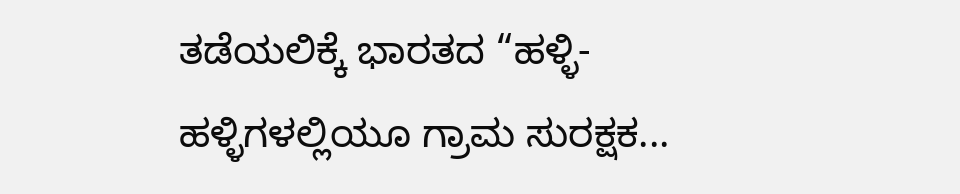ತಡೆಯಲಿಕ್ಕೆ ಭಾರತದ “ಹಳ್ಳಿ-ಹಳ್ಳಿಗಳಲ್ಲಿಯೂ ಗ್ರಾಮ ಸುರಕ್ಷಕ...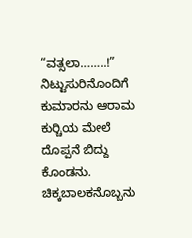“ವತ್ಸಲಾ……..!” ನಿಟ್ಟುಸುರಿನೊಂದಿಗೆ ಕುಮಾರನು ಆರಾಮ ಕುರ್‍ಚಿಯ ಮೇಲೆ ದೊಪ್ಪನೆ ಬಿದ್ದು ಕೊಂಡನು. ಚಿಕ್ಕಬಾಲಕನೊಬ್ಬನು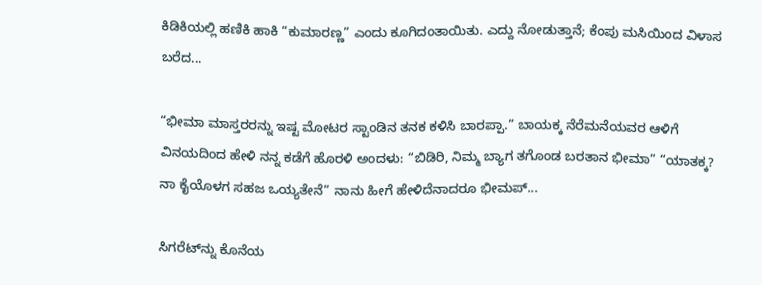ಕಿಡಿಕಿಯಲ್ಲಿ ಹಣಿಕಿ ಹಾಕಿ “ಕುಮಾರಣ್ಣ” ಎಂದು ಕೂಗಿದಂತಾಯಿತು. ಎದ್ದು ನೋಡುತ್ತಾನೆ; ಕೆಂಪು ಮಸಿಯಿಂದ ವಿಳಾಸ ಬರೆದ...

“ಭೀಮಾ ಮಾಸ್ತರರನ್ನು ಇಷ್ಟ ಮೋಟರ ಸ್ಟಾಂಡಿನ ತನಕ ಕಳಿಸಿ ಬಾರಪ್ಪಾ.” ಬಾಯಕ್ಕ ನೆರೆಮನೆಯವರ ಆಳಿಗೆ ವಿನಯದಿಂದ ಹೇಳಿ ನನ್ನ ಕಡೆಗೆ ಹೊರಳಿ ಅಂದಳು: “ಬಿಡಿರಿ, ನಿಮ್ಮ ಬ್ಯಾಗ ತಗೊಂಡ ಬರತಾನ ಭೀಮಾ” “ಯಾತಕ್ಕ? ನಾ ಕೈಯೊಳಗ ಸಹಜ ಒಯ್ಯತೇನೆ” ನಾನು ಹೀಗೆ ಹೇಳಿದೆನಾದರೂ ಭೀಮಪ್...

ಸಿಗರೆಟ್‌ನ್ನು ಕೊನೆಯ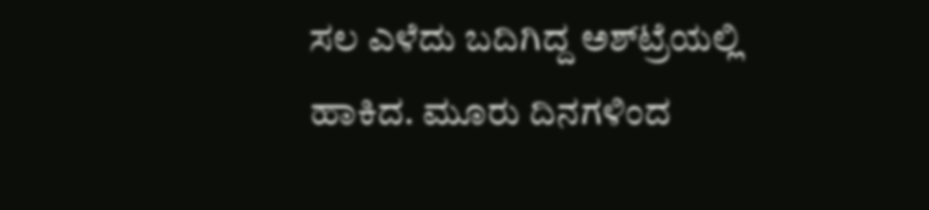ಸಲ ಎಳೆದು ಬದಿಗಿದ್ದ ಅಶ್‌ಟ್ರೆಯಲ್ಲಿ ಹಾಕಿದ. ಮೂರು ದಿನಗಳಿಂದ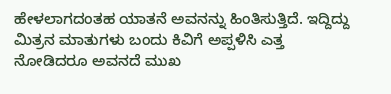ಹೇಳಲಾಗದಂತಹ ಯಾತನೆ ಅವನನ್ನು ಹಿಂತಿಸುತ್ತಿದೆ. ಇದ್ದಿದ್ದು ಮಿತ್ರನ ಮಾತುಗಳು ಬಂದು ಕಿವಿಗೆ ಅಪ್ಪಳಿಸಿ ಎತ್ತ ನೋಡಿದರೂ ಅವನದೆ ಮುಖ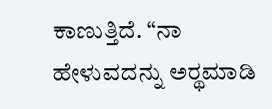ಕಾಣುತ್ತಿದೆ. “ನಾ ಹೇಳುವದನ್ನು ಅರ್‍ಥಮಾಡಿ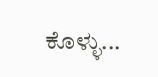ಕೊಳ್ಳು...